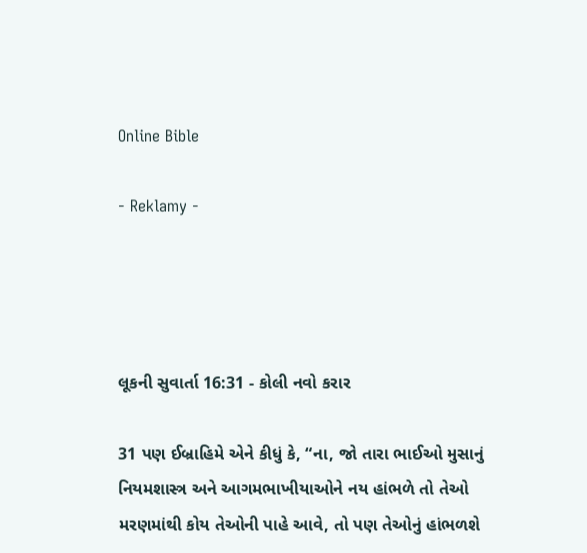Online Bible

- Reklamy -




લૂકની સુવાર્તા 16:31 - કોલી નવો કરાર

31 પણ ઈબ્રાહિમે એને કીધું કે, “ના, જો તારા ભાઈઓ મુસાનું નિયમશાસ્ત્ર અને આગમભાખીયાઓને નય હાંભળે તો તેઓ મરણમાંથી કોય તેઓની પાહે આવે, તો પણ તેઓનું હાંભળશે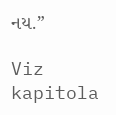નય.”

Viz kapitola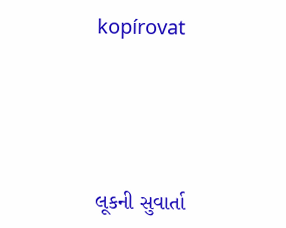kopírovat




લૂકની સુવાર્તા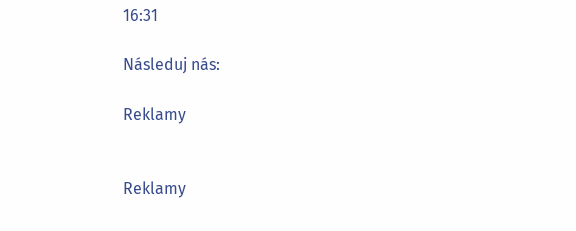16:31

Následuj nás:

Reklamy


Reklamy